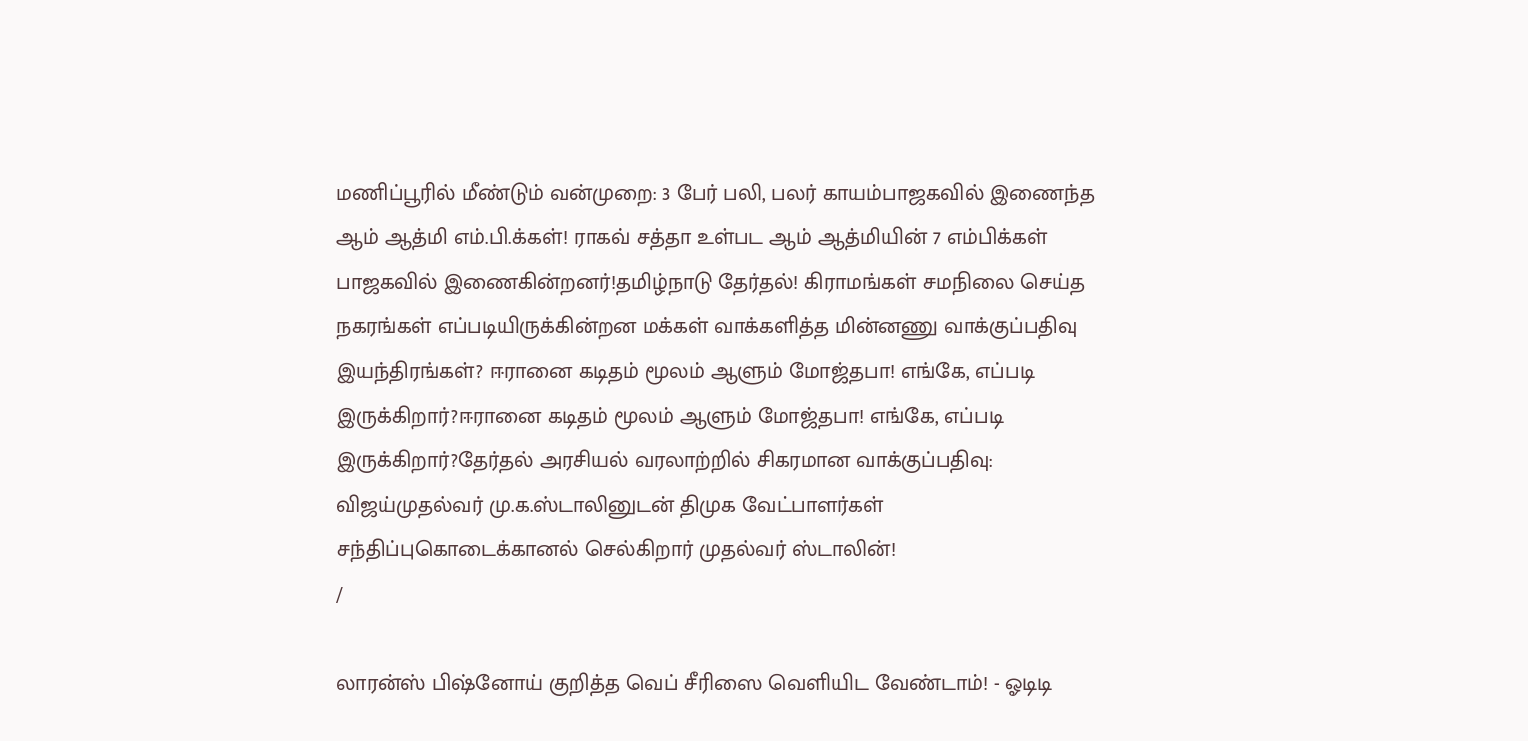மணிப்பூரில் மீண்டும் வன்முறை: 3 பேர் பலி, பலர் காயம்பாஜகவில் இணைந்த ஆம் ஆத்மி எம்.பி.க்கள்! ராகவ் சத்தா உள்பட ஆம் ஆத்மியின் 7 எம்பிக்கள் பாஜகவில் இணைகின்றனர்!தமிழ்நாடு தேர்தல்! கிராமங்கள் சமநிலை செய்த நகரங்கள் எப்படியிருக்கின்றன மக்கள் வாக்களித்த மின்னணு வாக்குப்பதிவு இயந்திரங்கள்? ஈரானை கடிதம் மூலம் ஆளும் மோஜ்தபா! எங்கே, எப்படி இருக்கிறார்?ஈரானை கடிதம் மூலம் ஆளும் மோஜ்தபா! எங்கே, எப்படி இருக்கிறார்?தேர்தல் அரசியல் வரலாற்றில் சிகரமான வாக்குப்பதிவு: விஜய்முதல்வர் மு.க.ஸ்டாலினுடன் திமுக வேட்பாளர்கள் சந்திப்புகொடைக்கானல் செல்கிறார் முதல்வர் ஸ்டாலின்!
/

லாரன்ஸ் பிஷ்னோய் குறித்த வெப் சீரிஸை வெளியிட வேண்டாம்! - ஓடிடி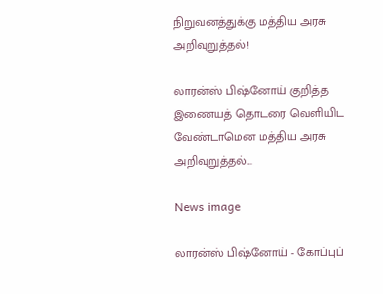நிறுவனத்துக்கு மத்திய அரசு அறிவுறுத்தல்!

லாரன்ஸ் பிஷ்னோய் குறித்த இணையத் தொடரை வெளியிட வேண்டாமென மத்திய அரசு அறிவுறுத்தல்...

News image

லாரன்ஸ் பிஷ்னோய் - கோப்புப்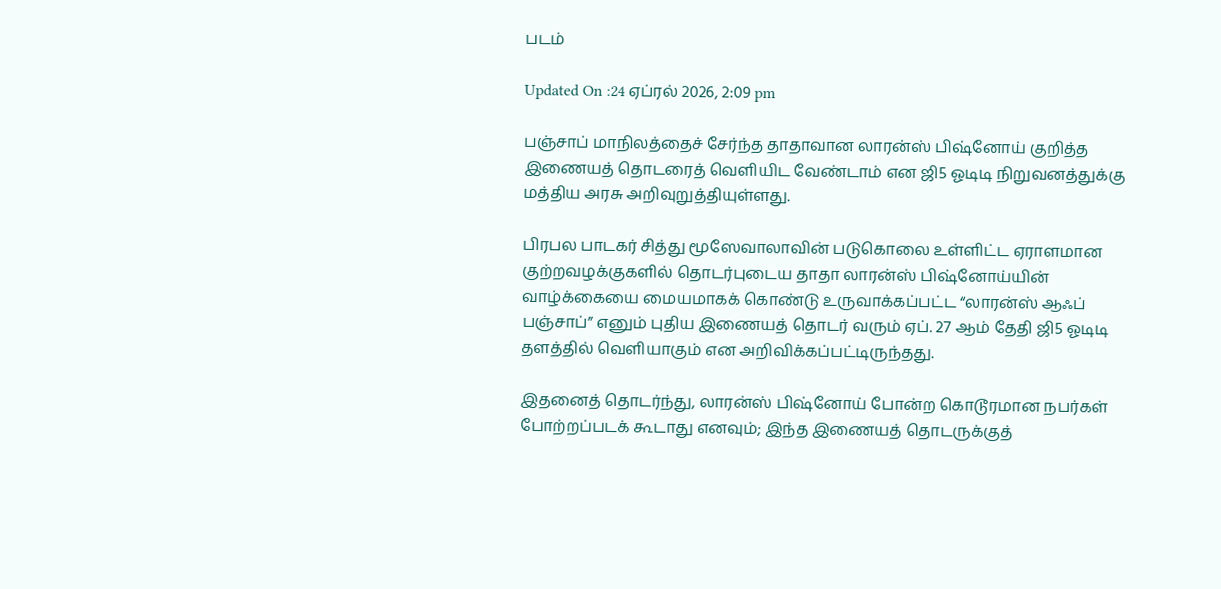படம்

Updated On :24 ஏப்ரல் 2026, 2:09 pm

பஞ்சாப் மாநிலத்தைச் சேர்ந்த தாதாவான லாரன்ஸ் பிஷ்னோய் குறித்த இணையத் தொடரைத் வெளியிட வேண்டாம் என ஜி5 ஓடிடி நிறுவனத்துக்கு மத்திய அரசு அறிவுறுத்தியுள்ளது.

பிரபல பாடகர் சித்து மூஸேவாலாவின் படுகொலை உள்ளிட்ட ஏராளமான குற்றவழக்குகளில் தொடர்புடைய தாதா லாரன்ஸ் பிஷ்னோய்யின் வாழ்க்கையை மையமாகக் கொண்டு உருவாக்கப்பட்ட “லாரன்ஸ் ஆஃப் பஞ்சாப்” எனும் புதிய இணையத் தொடர் வரும் ஏப். 27 ஆம் தேதி ஜி5 ஓடிடி தளத்தில் வெளியாகும் என அறிவிக்கப்பட்டிருந்தது.

இதனைத் தொடர்ந்து, லாரன்ஸ் பிஷ்னோய் போன்ற கொடூரமான நபர்கள் போற்றப்படக் கூடாது எனவும்; இந்த இணையத் தொடருக்குத்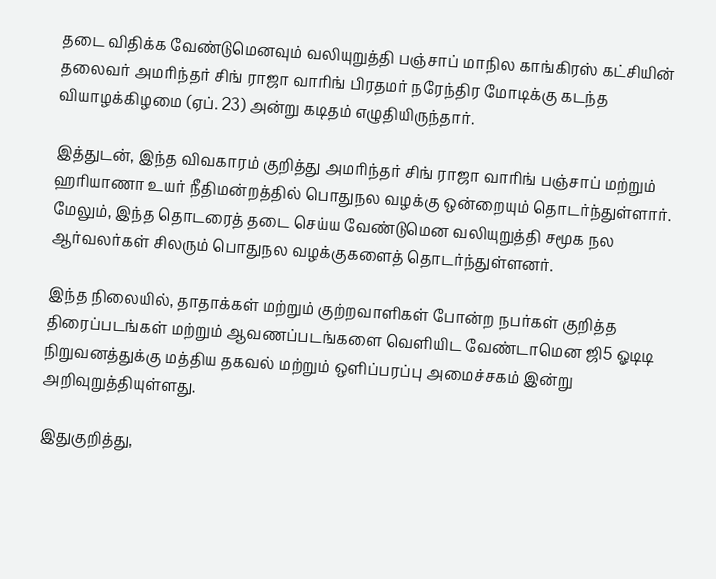தடை விதிக்க வேண்டுமெனவும் வலியுறுத்தி பஞ்சாப் மாநில காங்கிரஸ் கட்சியின் தலைவர் அமரிந்தர் சிங் ராஜா வாரிங் பிரதமர் நரேந்திர மோடிக்கு கடந்த வியாழக்கிழமை (ஏப். 23) அன்று கடிதம் எழுதியிருந்தார்.

இத்துடன், இந்த விவகாரம் குறித்து அமரிந்தர் சிங் ராஜா வாரிங் பஞ்சாப் மற்றும் ஹரியாணா உயர் நீதிமன்றத்தில் பொதுநல வழக்கு ஒன்றையும் தொடர்ந்துள்ளார். மேலும், இந்த தொடரைத் தடை செய்ய வேண்டுமென வலியுறுத்தி சமூக நல ஆர்வலர்கள் சிலரும் பொதுநல வழக்குகளைத் தொடர்ந்துள்ளனர்.

இந்த நிலையில், தாதாக்கள் மற்றும் குற்றவாளிகள் போன்ற நபர்கள் குறித்த திரைப்படங்கள் மற்றும் ஆவணப்படங்களை வெளியிட வேண்டாமென ஜி5 ஓடிடி நிறுவனத்துக்கு மத்திய தகவல் மற்றும் ஒளிப்பரப்பு அமைச்சகம் இன்று அறிவுறுத்தியுள்ளது.

இதுகுறித்து,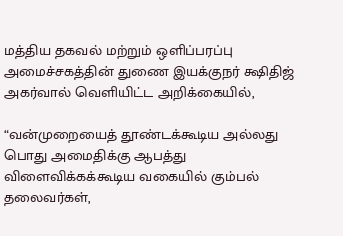மத்திய தகவல் மற்றும் ஒளிப்பரப்பு அமைச்சகத்தின் துணை இயக்குநர் க்ஷிதிஜ் அகர்வால் வெளியிட்ட அறிக்கையில்,

“வன்முறையைத் தூண்டக்கூடிய அல்லது பொது அமைதிக்கு ஆபத்து விளைவிக்கக்கூடிய வகையில் கும்பல் தலைவர்கள்,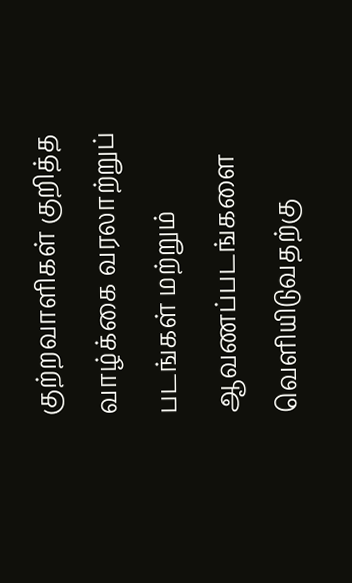குற்றவாளிகள் குறித்த வாழ்க்கை வரலாற்றுப் படங்கள் மற்றும் ஆவணப்படங்களை வெளியிடுவதற்கு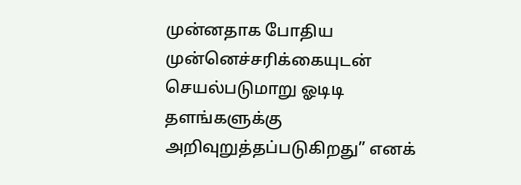முன்னதாக போதிய முன்னெச்சரிக்கையுடன் செயல்படுமாறு ஓடிடி தளங்களுக்கு அறிவுறுத்தப்படுகிறது” எனக்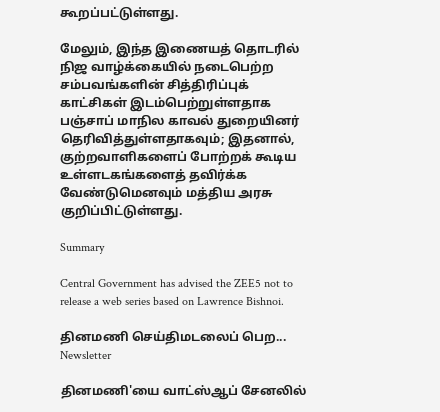கூறப்பட்டுள்ளது.

மேலும், இந்த இணையத் தொடரில் நிஜ வாழ்க்கையில் நடைபெற்ற சம்பவங்களின் சித்திரிப்புக் காட்சிகள் இடம்பெற்றுள்ளதாக பஞ்சாப் மாநில காவல் துறையினர் தெரிவித்துள்ளதாகவும்; இதனால், குற்றவாளிகளைப் போற்றக் கூடிய உள்ளடகங்களைத் தவிர்க்க வேண்டுமெனவும் மத்திய அரசு குறிப்பிட்டுள்ளது.

Summary

Central Government has advised the ZEE5 not to release a web series based on Lawrence Bishnoi.

தினமணி செய்திமடலைப் பெற... Newsletter

தினமணி'யை வாட்ஸ்ஆப் சேனலில்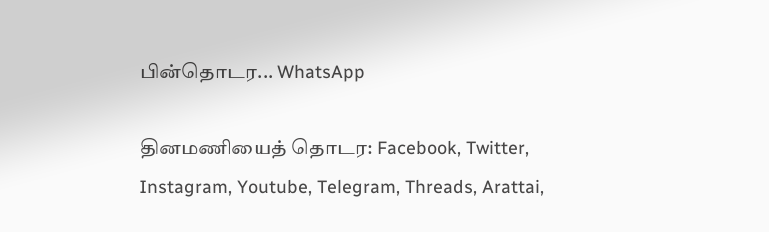பின்தொடர... WhatsApp

தினமணியைத் தொடர: Facebook, Twitter, Instagram, Youtube, Telegram, Threads, Arattai,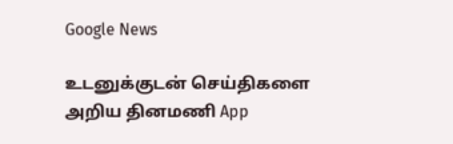Google News

உடனுக்குடன் செய்திகளை அறிய தினமணி App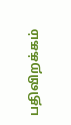பதிவிறக்கம்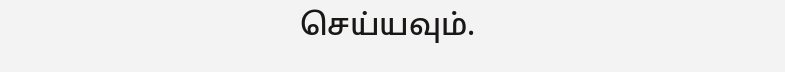செய்யவும்.